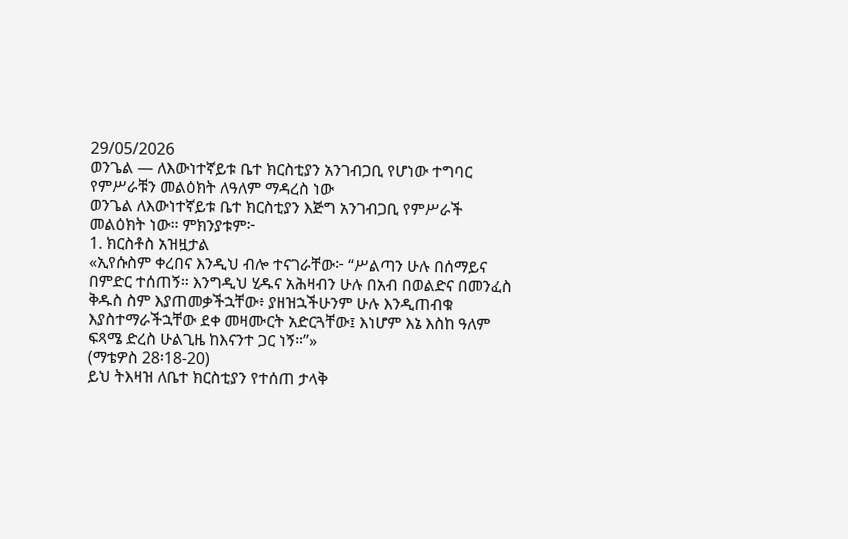29/05/2026
ወንጌል — ለእውነተኛይቱ ቤተ ክርስቲያን አንገብጋቢ የሆነው ተግባር የምሥራቹን መልዕክት ለዓለም ማዳረስ ነው
ወንጌል ለእውነተኛይቱ ቤተ ክርስቲያን እጅግ አንገብጋቢ የምሥራች መልዕክት ነው። ምክንያቱም፦
1. ክርስቶስ አዝዟታል
«ኢየሱስም ቀረበና እንዲህ ብሎ ተናገራቸው፦ “ሥልጣን ሁሉ በሰማይና በምድር ተሰጠኝ። እንግዲህ ሂዱና አሕዛብን ሁሉ በአብ በወልድና በመንፈስ ቅዱስ ስም እያጠመቃችኋቸው፥ ያዘዝኋችሁንም ሁሉ እንዲጠብቁ እያስተማራችኋቸው ደቀ መዛሙርት አድርጓቸው፤ እነሆም እኔ እስከ ዓለም ፍጻሜ ድረስ ሁልጊዜ ከእናንተ ጋር ነኝ።”»
(ማቴዎስ 28፡18-20)
ይህ ትእዛዝ ለቤተ ክርስቲያን የተሰጠ ታላቅ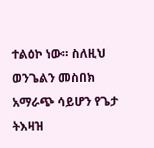ተልዕኮ ነው። ስለዚህ ወንጌልን መስበክ አማራጭ ሳይሆን የጌታ ትእዛዝ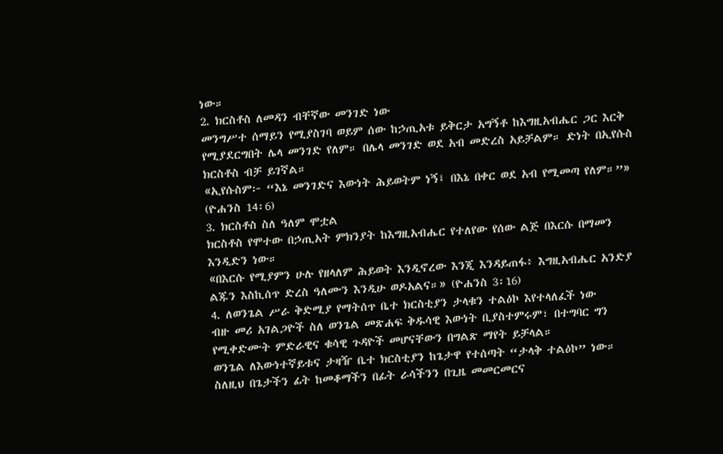ነው።
2. ክርስቶስ ለመዳን ብቸኛው መንገድ ነው
መንግሥተ ሰማይን የሚያስገባ ወይም ሰው ከኃጢአቱ ይቅርታ አግኝቶ ከእግዚአብሔር ጋር እርቅ የሚያደርግበት ሌላ መንገድ የለም። በሌላ መንገድ ወደ አብ መድረስ አይቻልም። ድነት በኢየሱስ ክርስቶስ ብቻ ይገኛል።
«ኢየሱስም፦ “እኔ መንገድና እውነት ሕይወትም ነኝ፤ በእኔ በቀር ወደ አብ የሚመጣ የለም።”» (ዮሐንስ 14፡6)
3. ክርስቶስ ስለ ዓለም ሞቷል
ክርስቶስ የሞተው በኃጢአት ምክንያት ከእግዚአብሔር የተለየው የሰው ልጅ በእርሱ በማመን እንዲድን ነው።
«በእርሱ የሚያምን ሁሉ የዘላለም ሕይወት እንዲኖረው እንጂ እንዳይጠፋ፥ እግዚአብሔር አንድያ ልጁን እስኪሰጥ ድረስ ዓለሙን እንዲሁ ወዶአልና።» (ዮሐንስ 3፡16)
4. ለወንጌል ሥራ ቅድሚያ የማትሰጥ ቤተ ክርስቲያን ታላቁን ተልዕኮ እየተላለፈች ነው
ብዙ መሪ አገልጋዮች ስለ ወንጌል መጽሐፍ ቅዱሳዊ እውነት ቢያስተምሩም፣ በተግባር ግን የሚቀድሙት ምድራዊና ቁሳዊ ጉዳዮች መሆናቸውን በግልጽ ማየት ይቻላል።
ወንጌል ለእውነተኛይቱና ታዛዥ ቤተ ክርስቲያን ከጌታዋ የተሰጣት “ታላቅ ተልዕኮ” ነው። ስለዚህ በጌታችን ፊት ከመቆማችን በፊት ራሳችንን በጊዜ መመርመርና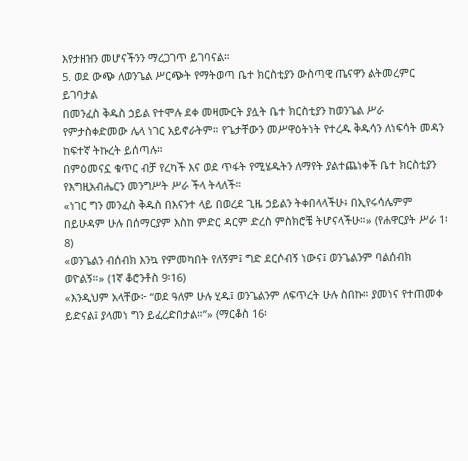እየታዘዝን መሆናችንን ማረጋገጥ ይገባናል።
5. ወደ ውጭ ለወንጌል ሥርጭት የማትወጣ ቤተ ክርስቲያን ውስጣዊ ጤናዋን ልትመረምር ይገባታል
በመንፈስ ቅዱስ ኃይል የተሞሉ ደቀ መዛሙርት ያሏት ቤተ ክርስቲያን ከወንጌል ሥራ የምታስቀድመው ሌላ ነገር አይኖራትም። የጌታቸውን መሥዋዕትነት የተረዱ ቅዱሳን ለነፍሳት መዳን ከፍተኛ ትኩረት ይሰጣሉ።
በምዕመናኗ ቁጥር ብቻ የረካች እና ወደ ጥፋት የሚሄዱትን ለማየት ያልተጨነቀች ቤተ ክርስቲያን የእግዚአብሔርን መንግሥት ሥራ ችላ ትላለች።
«ነገር ግን መንፈስ ቅዱስ በእናንተ ላይ በወረደ ጊዜ ኃይልን ትቀበላላችሁ፥ በኢየሩሳሌምም በይሁዳም ሁሉ በሰማርያም እስከ ምድር ዳርም ድረስ ምስክሮቼ ትሆናላችሁ።» (የሐዋርያት ሥራ 1፡8)
«ወንጌልን ብሰብክ እንኳ የምመካበት የለኝም፤ ግድ ደርሶብኝ ነውና፤ ወንጌልንም ባልሰብክ ወዮልኝ።» (1ኛ ቆሮንቶስ 9፡16)
«እንዲህም አላቸው፦ “ወደ ዓለም ሁሉ ሂዱ፤ ወንጌልንም ለፍጥረት ሁሉ ስበኩ። ያመነና የተጠመቀ ይድናል፤ ያላመነ ግን ይፈረድበታል።”» (ማርቆስ 16፡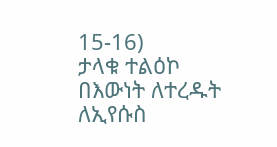15-16)
ታላቁ ተልዕኮ በእውነት ለተረዱት ለኢየሱስ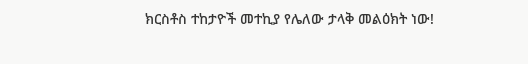ክርስቶስ ተከታዮች መተኪያ የሌለው ታላቅ መልዕክት ነው!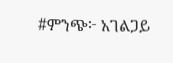#ምንጭ፦ አገልጋይ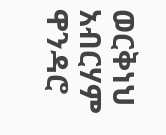ወርቅነህ አብርሃም ዋንዳሮ